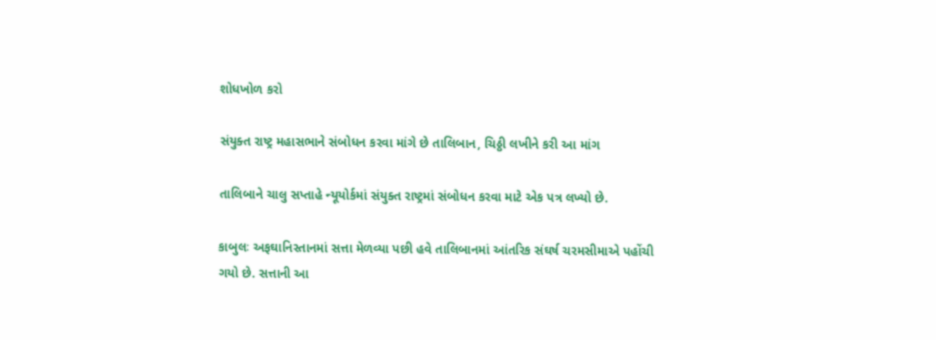શોધખોળ કરો

સંયુક્ત રાષ્ટ્ર મહાસભાને સંબોધન કરવા માંગે છે તાલિબાન, ચિઠ્ઠી લખીને કરી આ માંગ

તાલિબાને ચાલુ સપ્તાહે ન્યૂયોર્કમાં સંયુક્ત રાષ્ટ્રમાં સંબોધન કરવા માટે એક પત્ર લખ્યો છે.

કાબુલઃ અફઘાનિસ્તાનમાં સત્તા મેળવ્યા પછી હવે તાલિબાનમાં આંતરિક સંઘર્ષ ચરમસીમાએ પહોંચી ગયો છે. સત્તાની આ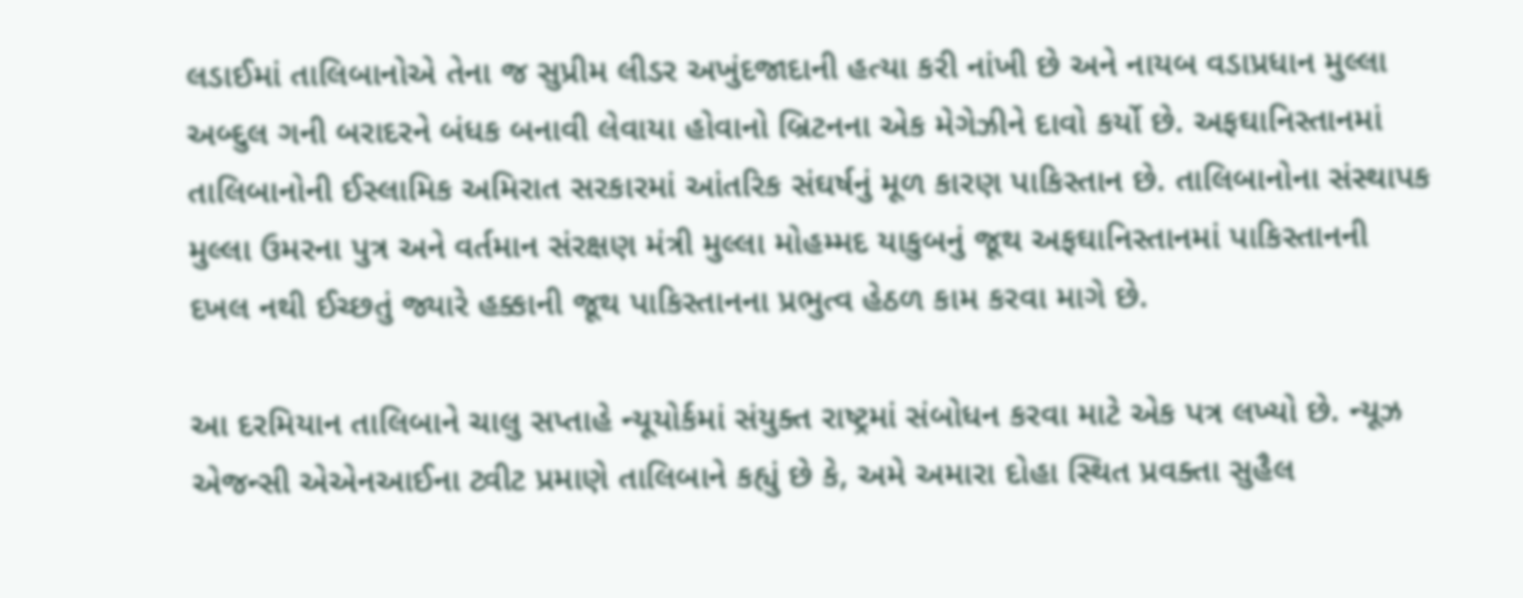લડાઈમાં તાલિબાનોએ તેના જ સુપ્રીમ લીડર અખુંદજાદાની હત્યા કરી નાંખી છે અને નાયબ વડાપ્રધાન મુલ્લા અબ્દુલ ગની બરાદરને બંધક બનાવી લેવાયા હોવાનો બ્રિટનના એક મેગેઝીને દાવો કર્યો છે. અફઘાનિસ્તાનમાં તાલિબાનોની ઈસ્લામિક અમિરાત સરકારમાં આંતરિક સંઘર્ષનું મૂળ કારણ પાકિસ્તાન છે. તાલિબાનોના સંસ્થાપક મુલ્લા ઉમરના પુત્ર અને વર્તમાન સંરક્ષણ મંત્રી મુલ્લા મોહમ્મદ યાકુબનું જૂથ અફઘાનિસ્તાનમાં પાકિસ્તાનની દખલ નથી ઈચ્છતું જ્યારે હક્કાની જૂથ પાકિસ્તાનના પ્રભુત્વ હેઠળ કામ કરવા માગે છે.

આ દરમિયાન તાલિબાને ચાલુ સપ્તાહે ન્યૂયોર્કમાં સંયુક્ત રાષ્ટ્રમાં સંબોધન કરવા માટે એક પત્ર લખ્યો છે. ન્યૂઝ એજન્સી એએનઆઈના ટ્વીટ પ્રમાણે તાલિબાને કહ્યું છે કે, અમે અમારા દોહા સ્થિત પ્રવક્તા સુહૈલ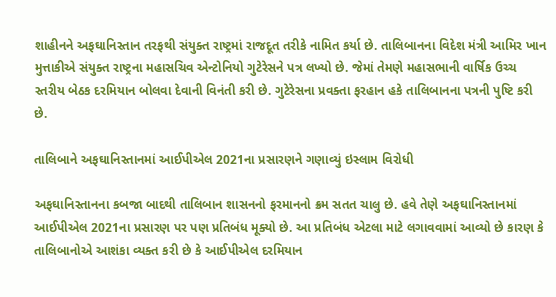શાહીનને અફઘાનિસ્તાન તરફથી સંયુક્ત રાષ્ટ્રમાં રાજદૂત તરીકે નામિત કર્યા છે. તાલિબાનના વિદેશ મંત્રી આમિર ખાન મુત્તાકીએ સંયુક્ત રાષ્ટ્રના મહાસચિવ એન્ટોનિયો ગુટેરેસને પત્ર લખ્યો છે. જેમાં તેમણે મહાસભાની વાર્ષિક ઉચ્ચ સ્તરીય બેઠક દરમિયાન બોલવા દેવાની વિનંતી કરી છે. ગુટેરેસના પ્રવક્તા ફરહાન હકે તાલિબાનના પત્રની પુષ્ટિ કરી છે.

તાલિબાને અફઘાનિસ્તાનમાં આઈપીએલ 2021ના પ્રસારણને ગણાવ્યું ઇસ્લામ વિરોધી

અફઘાનિસ્તાનના કબજા બાદથી તાલિબાન શાસનનો ફરમાનનો ક્રમ સતત ચાલુ છે. હવે તેણે અફઘાનિસ્તાનમાં આઈપીએલ 2021ના પ્રસારણ પર પણ પ્રતિબંધ મૂક્યો છે. આ પ્રતિબંધ એટલા માટે લગાવવામાં આવ્યો છે કારણ કે તાલિબાનોએ આશંકા વ્યક્ત કરી છે કે આઈપીએલ દરમિયાન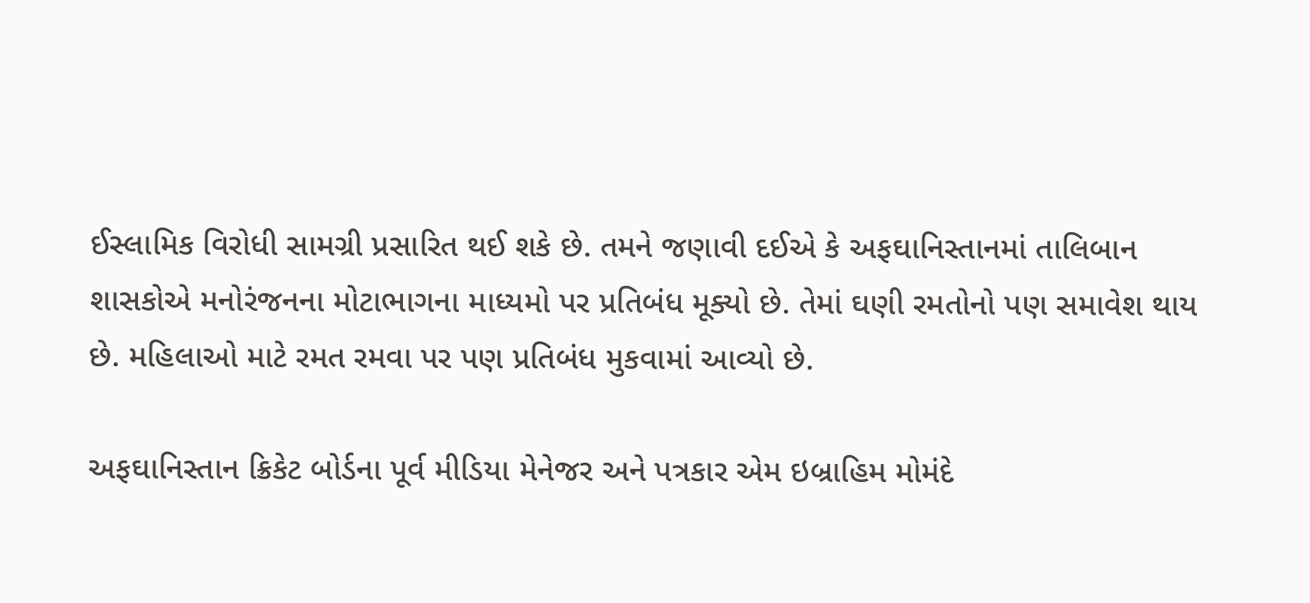ઈસ્લામિક વિરોધી સામગ્રી પ્રસારિત થઈ શકે છે. તમને જણાવી દઈએ કે અફઘાનિસ્તાનમાં તાલિબાન શાસકોએ મનોરંજનના મોટાભાગના માધ્યમો પર પ્રતિબંધ મૂક્યો છે. તેમાં ઘણી રમતોનો પણ સમાવેશ થાય છે. મહિલાઓ માટે રમત રમવા પર પણ પ્રતિબંધ મુકવામાં આવ્યો છે.

અફઘાનિસ્તાન ક્રિકેટ બોર્ડના પૂર્વ મીડિયા મેનેજર અને પત્રકાર એમ ઇબ્રાહિમ મોમંદે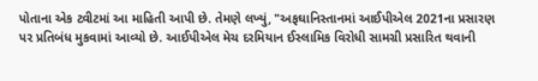પોતાના એક ટ્વીટમાં આ માહિતી આપી છે. તેમણે લખ્યું, "અફઘાનિસ્તાનમાં આઈપીએલ 2021ના પ્રસારણ પર પ્રતિબંધ મુકવામાં આવ્યો છે. આઈપીએલ મેચ દરમિયાન ઈસ્લામિક વિરોધી સામગ્રી પ્રસારિત થવાની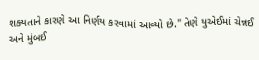શક્યતાને કારણે આ નિર્ણય કરવામાં આવ્યો છે." તેણે યુએઈમાં ચેન્નઈ અને મુંબઈ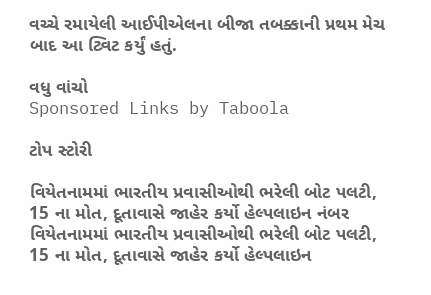વચ્ચે રમાયેલી આઈપીએલના બીજા તબક્કાની પ્રથમ મેચ બાદ આ ટ્વિટ કર્યું હતું.

વધુ વાંચો
Sponsored Links by Taboola

ટોપ સ્ટોરી

વિયેતનામમાં ભારતીય પ્રવાસીઓથી ભરેલી બોટ પલટી, 15 ના મોત, દૂતાવાસે જાહેર કર્યો હેલ્પલાઇન નંબર
વિયેતનામમાં ભારતીય પ્રવાસીઓથી ભરેલી બોટ પલટી, 15 ના મોત, દૂતાવાસે જાહેર કર્યો હેલ્પલાઇન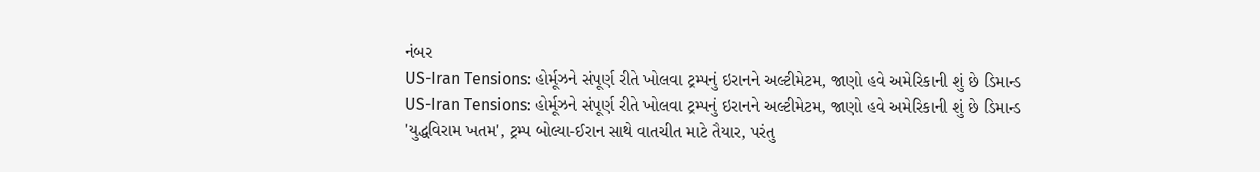નંબર
US-Iran Tensions: હોર્મૂઝને સંપૂર્ણ રીતે ખોલવા ટ્રમ્પનું ઇરાનને અલ્ટીમેટમ, જાણો હવે અમેરિકાની શું છે ડિમાન્ડ
US-Iran Tensions: હોર્મૂઝને સંપૂર્ણ રીતે ખોલવા ટ્રમ્પનું ઇરાનને અલ્ટીમેટમ, જાણો હવે અમેરિકાની શું છે ડિમાન્ડ
'યુદ્ધવિરામ ખતમ', ટ્રમ્પ બોલ્યા-ઈરાન સાથે વાતચીત માટે તૈયાર, પરંતુ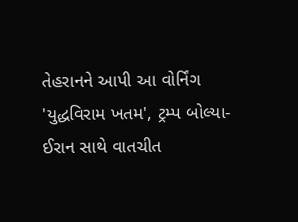તેહરાનને આપી આ વોર્નિંગ
'યુદ્ધવિરામ ખતમ', ટ્રમ્પ બોલ્યા-ઈરાન સાથે વાતચીત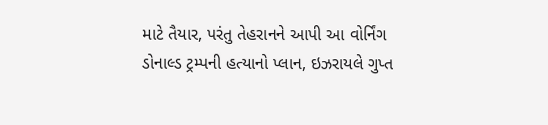માટે તૈયાર, પરંતુ તેહરાનને આપી આ વોર્નિંગ
ડોનાલ્ડ ટ્રમ્પની હત્યાનો પ્લાન, ઇઝરાયલે ગુપ્ત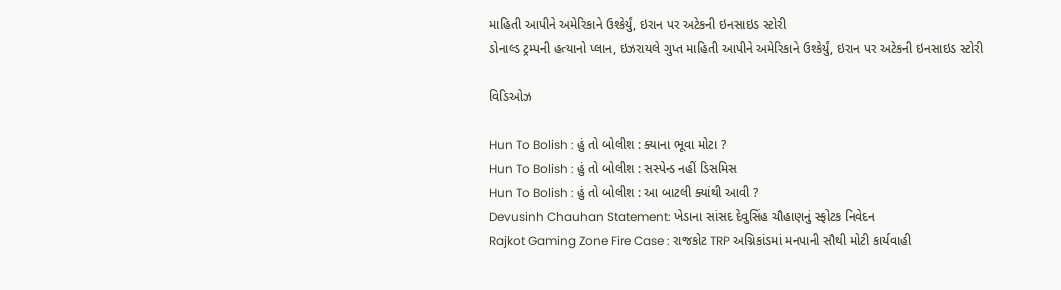માહિતી આપીને અમેરિકાને ઉશ્કેર્યું, ઇરાન પર અટેકની ઇનસાઇડ સ્ટોરી
ડોનાલ્ડ ટ્રમ્પની હત્યાનો પ્લાન, ઇઝરાયલે ગુપ્ત માહિતી આપીને અમેરિકાને ઉશ્કેર્યું, ઇરાન પર અટેકની ઇનસાઇડ સ્ટોરી

વિડિઓઝ

Hun To Bolish : હું તો બોલીશ : ક્યાના ભૂવા મોટા ?
Hun To Bolish : હું તો બોલીશ : સસ્પેન્ડ નહીં ડિસમિસ
Hun To Bolish : હું તો બોલીશ : આ બાટલી ક્યાંથી આવી ?
Devusinh Chauhan Statement: ખેડાના સાંસદ દેવુસિંહ ચૌહાણનું સ્ફોટક નિવેદન
Rajkot Gaming Zone Fire Case : રાજકોટ TRP અગ્નિકાંડમાં મનપાની સૌથી મોટી કાર્યવાહી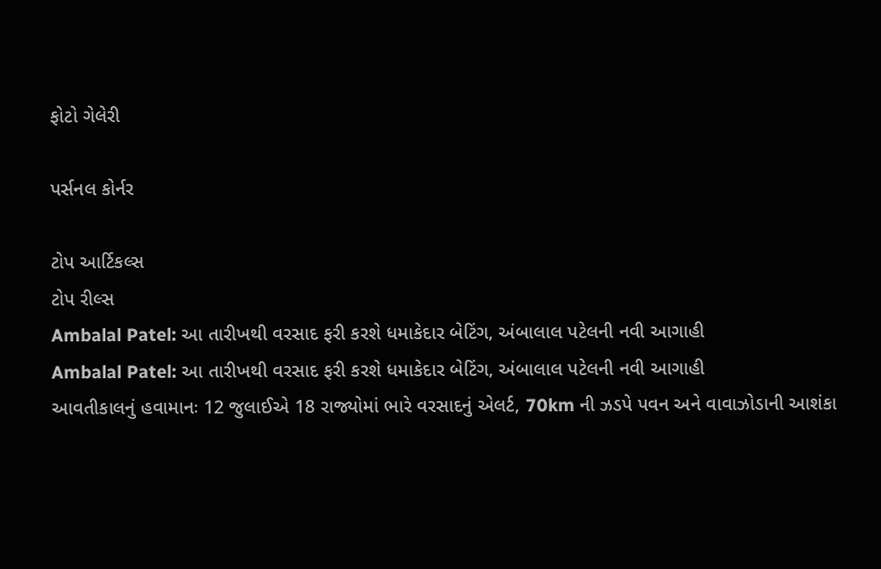ફોટો ગેલેરી

પર્સનલ કોર્નર

ટોપ આર્ટિકલ્સ
ટોપ રીલ્સ
Ambalal Patel: આ તારીખથી વરસાદ ફરી કરશે ધમાકેદાર બેટિંગ, અંબાલાલ પટેલની નવી આગાહી
Ambalal Patel: આ તારીખથી વરસાદ ફરી કરશે ધમાકેદાર બેટિંગ, અંબાલાલ પટેલની નવી આગાહી
આવતીકાલનું હવામાનઃ 12 જુલાઈએ 18 રાજ્યોમાં ભારે વરસાદનું એલર્ટ, 70km ની ઝડપે પવન અને વાવાઝોડાની આશંકા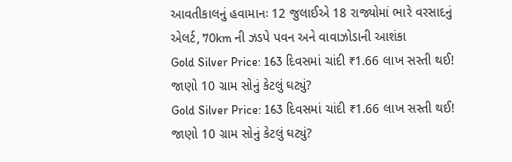આવતીકાલનું હવામાનઃ 12 જુલાઈએ 18 રાજ્યોમાં ભારે વરસાદનું એલર્ટ, 70km ની ઝડપે પવન અને વાવાઝોડાની આશંકા
Gold Silver Price: 163 દિવસમાં ચાંદી ₹1.66 લાખ સસ્તી થઈ! જાણો 10 ગ્રામ સોનું કેટલું ઘટ્યું?
Gold Silver Price: 163 દિવસમાં ચાંદી ₹1.66 લાખ સસ્તી થઈ! જાણો 10 ગ્રામ સોનું કેટલું ઘટ્યું?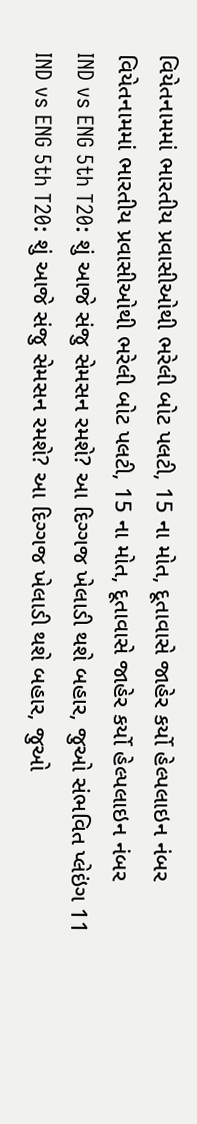વિયેતનામમાં ભારતીય પ્રવાસીઓથી ભરેલી બોટ પલટી, 15 ના મોત, દૂતાવાસે જાહેર કર્યો હેલ્પલાઇન નંબર
વિયેતનામમાં ભારતીય પ્રવાસીઓથી ભરેલી બોટ પલટી, 15 ના મોત, દૂતાવાસે જાહેર કર્યો હેલ્પલાઇન નંબર
IND vs ENG 5th T20: શું આજે સંજુ સેમસન રમશે? આ દિગ્ગજ ખેલાડી થશે બહાર, જુઓ સંભવિત પ્લેઇંગ 11
IND vs ENG 5th T20: શું આજે સંજુ સેમસન રમશે? આ દિગ્ગજ ખેલાડી થશે બહાર, જુઓ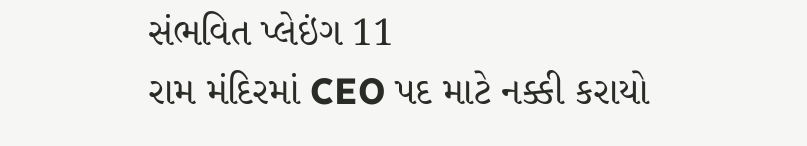સંભવિત પ્લેઇંગ 11
રામ મંદિરમાં CEO પદ માટે નક્કી કરાયો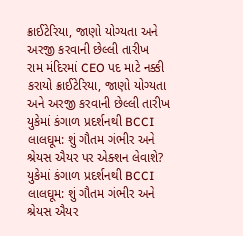ક્રાઈટેરિયા, જાણો યોગ્યતા અને અરજી કરવાની છેલ્લી તારીખ
રામ મંદિરમાં CEO પદ માટે નક્કી કરાયો ક્રાઈટેરિયા, જાણો યોગ્યતા અને અરજી કરવાની છેલ્લી તારીખ
યુકેમાં કંગાળ પ્રદર્શનથી BCCI લાલઘૂમ: શું ગૌતમ ગંભીર અને શ્રેયસ ઐયર પર એક્શન લેવાશે?
યુકેમાં કંગાળ પ્રદર્શનથી BCCI લાલઘૂમ: શું ગૌતમ ગંભીર અને શ્રેયસ ઐયર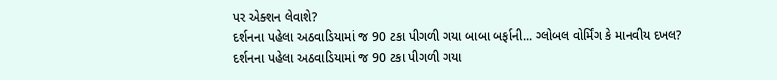પર એક્શન લેવાશે?
દર્શનના પહેલા અઠવાડિયામાં જ 90 ટકા પીગળી ગયા બાબા બર્ફાની... ગ્લોબલ વોર્મિંગ કે માનવીય દખલ?
દર્શનના પહેલા અઠવાડિયામાં જ 90 ટકા પીગળી ગયા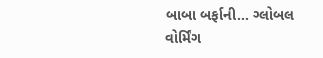બાબા બર્ફાની... ગ્લોબલ વોર્મિંગ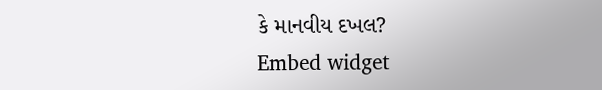કે માનવીય દખલ?
Embed widget